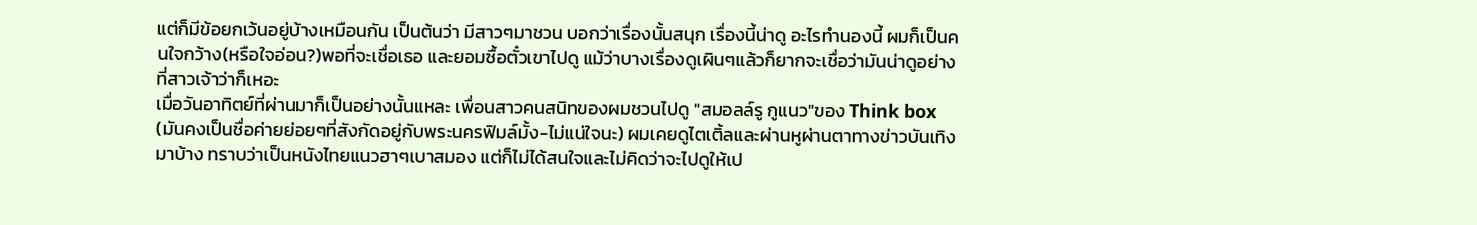แต่ก็มีข้อยกเว้นอยู่บ้างเหมือนกัน เป็นต้นว่า มีสาวๆมาชวน บอกว่าเรื่องนั้นสนุก เรื่องนี้น่าดู อะไรทำนองนี้ ผมก็เป็นคนใจกว้าง(หรือใจอ่อน?)พอที่จะเชื่อเธอ และยอมซื้อตั๋วเขาไปดู แม้ว่าบางเรื่องดูเผินๆแล้วก็ยากจะเชื่อว่ามันน่าดูอย่างที่สาวเจ้าว่าก็เหอะ
เมื่อวันอาทิตย์ที่ผ่านมาก็เป็นอย่างนั้นแหละ เพื่อนสาวคนสนิทของผมชวนไปดู "สมอลล์รู กูแนว"ของ Think box (มันคงเป็นชื่อค่ายย่อยๆที่สังกัดอยู่กับพระนครฟิมล์มั้ง-ไม่แน่ใจนะ) ผมเคยดูไตเติ้ลและผ่านหูผ่านตาทางข่าวบันเทิงมาบ้าง ทราบว่าเป็นหนังไทยแนวฮาๆเบาสมอง แต่ก็ไม่ได้สนใจและไม่คิดว่าจะไปดูให้เป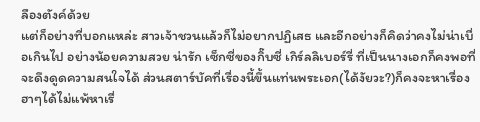ลืองตังค์ด้วย
แต่ก็อย่างที่บอกแหล่ะ สาวเจ้าชวนแล้วก็ไม่อยากปฏิเสธ และอีกอย่างก็คิดว่าคงไม่น่าเบื่อเกินไป อย่างน้อยความสวย น่ารัก เซ็กซี่ของกิ๊บซี่ เกิร์ลลิเบอร์รี่ ที่เป็นนางเอกก็คงพอที่จะดึงดูดความสนใจได้ ส่วนสตาร์บัคที่เรื่องนี้ขึ้นแท่นพระเอก(ได้งัยวะ?)ก็คงจะหาเรื่องฮาๆได้ไม่แพ้หาเรื่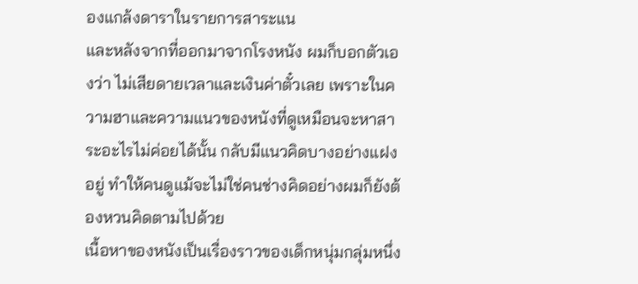องแกล้งดาราในรายการสาระแน
และหลังจากที่ออกมาจากโรงหนัง ผมก็บอกตัวเองว่า ไม่เสียดายเวลาและเงินค่าตั๋วเลย เพราะในความฮาและความแนวของหนังที่ดูเหมือนจะหาสาระอะไรไม่ค่อยได้นั้น กลับมีแนวคิดบางอย่างแฝงอยู่ ทำให้คนดูแม้จะไม่ใช่คนช่างคิดอย่างผมก็ยังต้องหวนคิดตามไปด้วย
เนื้อหาของหนังเป็นเรื่องราวของเด็กหนุ่มกลุ่มหนึ่ง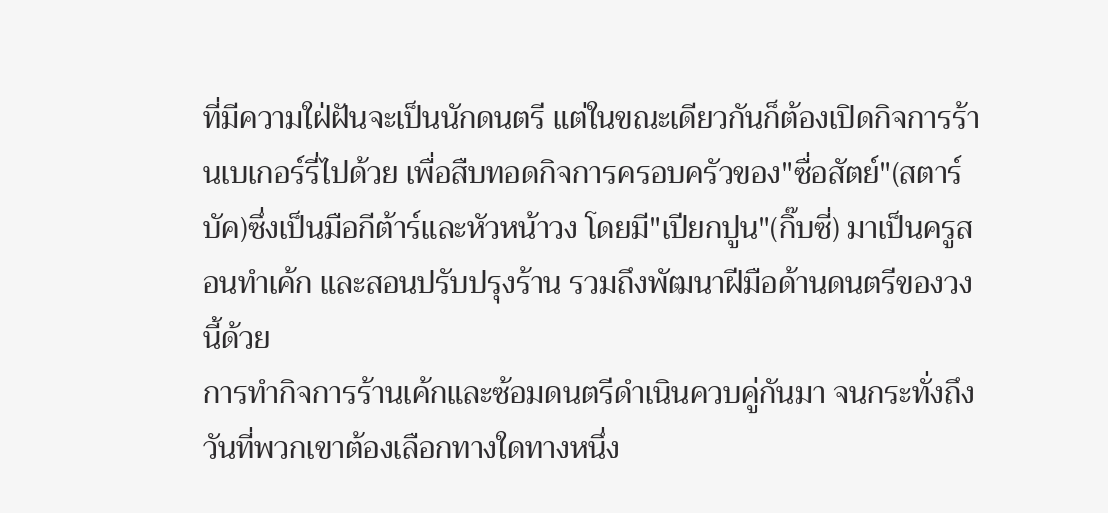ที่มีความใฝ่ฝันจะเป็นนักดนตรี แต่ในขณะเดียวกันก็ต้องเปิดกิจการร้านเบเกอร์รี่ไปด้วย เพื่อสืบทอดกิจการครอบครัวของ"ซื่อสัตย์"(สตาร์บัค)ซึ่งเป็นมือกีต้าร์และหัวหน้าวง โดยมี"เปียกปูน"(กิ๊บซี่) มาเป็นครูสอนทำเค้ก และสอนปรับปรุงร้าน รวมถึงพัฒนาฝีมือด้านดนตรีของวงนี้ด้วย
การทำกิจการร้านเค้กและซ้อมดนตรีดำเนินควบคู่กันมา จนกระทั่งถึงวันที่พวกเขาต้องเลือกทางใดทางหนึ่ง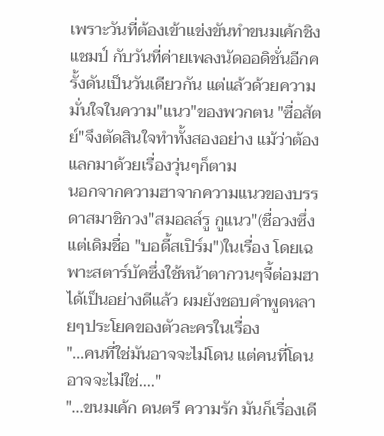เพราะวันที่ต้องเข้าแข่งขันทำขนมเค้กชิงแชมป์ กับวันที่ค่ายเพลงนัดออดิชั่นอีกครั้งดันเป็นวันเดียวกัน แต่แล้วด้วยความมั่นใจในความ"แนว"ของพวกตน "ซื่อสัตย์"จึงตัดสินใจทำทั้งสองอย่าง แม้ว่าต้องแลกมาด้วยเรื่องวุ่นๆก็ตาม
นอกจากความฮาจากความแนวของบรรดาสมาชิกวง"สมอลล์รู กูแนว"(ชื่อวงซึ่งแต่เดิมชื่อ "บอดี้สเปิร์ม")ในเรื่อง โดยเฉพาะสตาร์บัคซึ่งใช้หน้าตากวนๆจี้ต่อมฮาได้เป็นอย่างดีแล้ว ผมยังชอบคำพูดหลายๆประโยคของตัวละครในเรื่อง
"...คนที่ใช่มันอาจจะไม่โดน แต่คนที่โดนอาจจะไม่ใช่...."
"...ขนมเค้ก ดนตรี ความรัก มันก็เรื่องเดี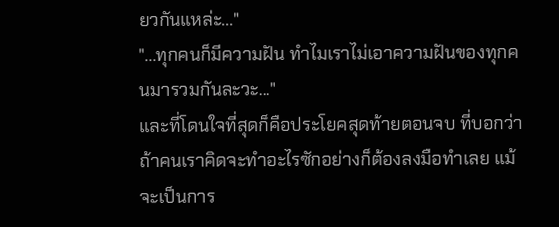ยวกันแหล่ะ..."
"...ทุกคนก็มีความฝัน ทำไมเราไม่เอาความฝันของทุกคนมารวมกันละวะ..."
และที่โดนใจที่สุดก็คือประโยคสุดท้ายตอนจบ ที่บอกว่า ถ้าคนเราคิดจะทำอะไรซักอย่างก็ต้องลงมือทำเลย แม้จะเป็นการ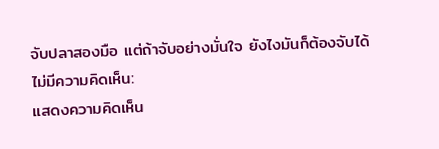จับปลาสองมือ แต่ถ้าจับอย่างมั่นใจ ยังไงมันก็ต้องจับได้
ไม่มีความคิดเห็น:
แสดงความคิดเห็น